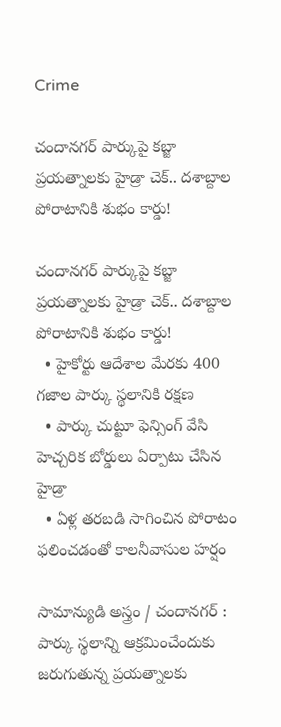Crime

చందానగర్ పార్కుపై కబ్జా ప్రయత్నాలకు హైడ్రా చెక్‌.. దశాబ్దాల పోరాటానికి శుభం కార్డు!

చందానగర్ పార్కుపై కబ్జా ప్రయత్నాలకు హైడ్రా చెక్‌.. దశాబ్దాల పోరాటానికి శుభం కార్డు!
  • హైకోర్టు ఆదేశాల మేరకు 400 గజాల పార్కు స్థలానికి రక్షణ
  • పార్కు చుట్టూ ఫెన్సింగ్‌ వేసి హెచ్చరిక బోర్డులు ఏర్పాటు చేసిన హైడ్రా
  • ఏళ్ల తరబడి సాగించిన పోరాటం ఫలించడంతో కాలనీవాసుల హర్షం

సామాన్యుడి అస్త్రం / చందానగర్‌ : పార్కు స్థలాన్ని ఆక్రమించేందుకు జరుగుతున్న ప్రయత్నాలకు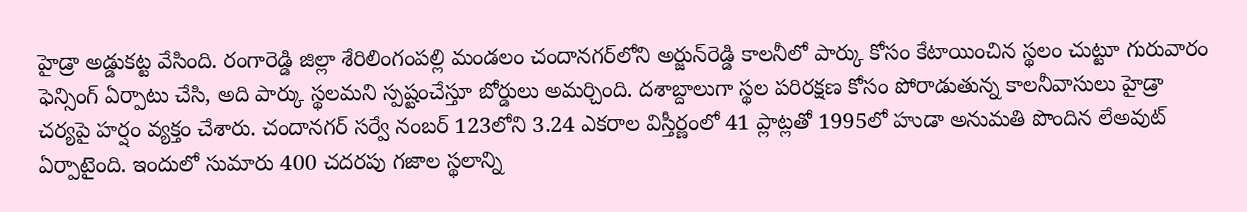హైడ్రా అడ్డుకట్ట వేసింది. రంగారెడ్డి జిల్లా శేరిలింగంపల్లి మండలం చందానగర్‌లోని అర్జున్‌రెడ్డి కాలనీలో పార్కు కోసం కేటాయించిన స్థలం చుట్టూ గురువారం ఫెన్సింగ్‌ ఏర్పాటు చేసి, అది పార్కు స్థలమని స్పష్టంచేస్తూ బోర్డులు అమర్చింది. దశాబ్దాలుగా స్థల పరిరక్షణ కోసం పోరాడుతున్న కాలనీవాసులు హైడ్రా చర్యపై హర్షం వ్యక్తం చేశారు. చందానగర్‌ సర్వే నంబర్‌ 123లోని 3.24 ఎకరాల విస్తీర్ణంలో 41 ప్లాట్లతో 1995లో హుడా అనుమతి పొందిన లేఅవుట్‌ ఏర్పాటైంది. ఇందులో సుమారు 400 చదరపు గజాల స్థలాన్ని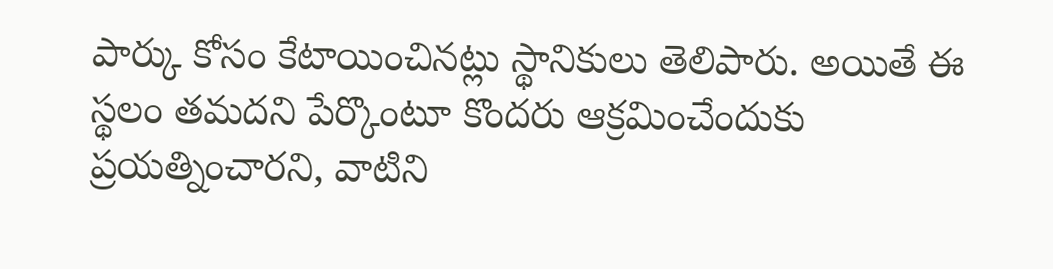పార్కు కోసం కేటాయించినట్లు స్థానికులు తెలిపారు. అయితే ఈ స్థలం తమదని పేర్కొంటూ కొందరు ఆక్రమించేందుకు ప్రయత్నించారని, వాటిని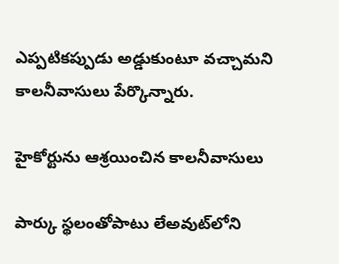ఎప్పటికప్పుడు అడ్డుకుంటూ వచ్చామని కాలనీవాసులు పేర్కొన్నారు.

హైకోర్టును ఆశ్రయించిన కాలనీవాసులు

పార్కు స్థలంతోపాటు లేఅవుట్‌లోని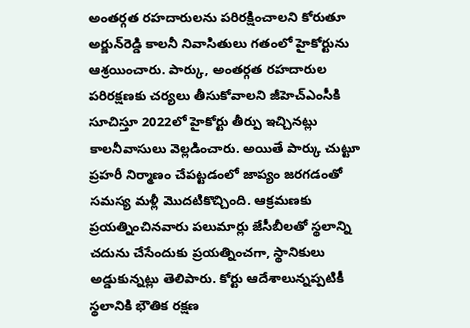అంతర్గత రహదారులను పరిరక్షించాలని కోరుతూ అర్జున్‌రెడ్డి కాలనీ నివాసితులు గతంలో హైకోర్టును ఆశ్రయించారు. పార్కు, అంతర్గత రహదారుల పరిరక్షణకు చర్యలు తీసుకోవాలని జీహెచ్‌ఎంసీకి సూచిస్తూ 2022లో హైకోర్టు తీర్పు ఇచ్చినట్లు కాలనీవాసులు వెల్లడించారు. అయితే పార్కు చుట్టూ ప్రహరీ నిర్మాణం చేపట్టడంలో జాప్యం జరగడంతో సమస్య మళ్లీ మొదటికొచ్చింది. ఆక్రమణకు ప్రయత్నించినవారు పలుమార్లు జేసీబీలతో స్థలాన్ని చదును చేసేందుకు ప్రయత్నించగా, స్థానికులు అడ్డుకున్నట్లు తెలిపారు. కోర్టు ఆదేశాలున్నప్పటికీ స్థలానికి భౌతిక రక్షణ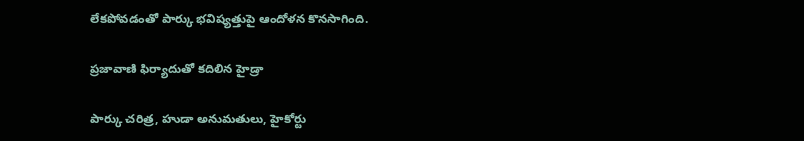లేకపోవడంతో పార్కు భవిష్యత్తుపై ఆందోళన కొనసాగింది.

ప్రజావాణి ఫిర్యాదుతో కదిలిన హైడ్రా

పార్కు చరిత్ర, హుడా అనుమతులు, హైకోర్టు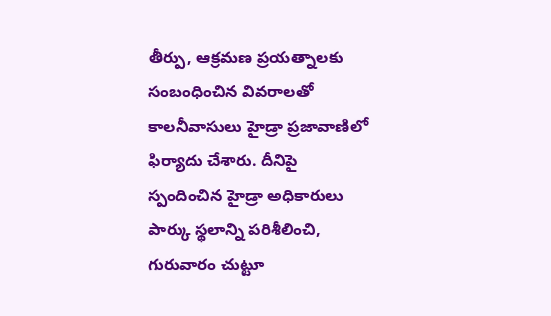తీర్పు, ఆక్రమణ ప్రయత్నాలకు సంబంధించిన వివరాలతో కాలనీవాసులు హైడ్రా ప్రజావాణిలో ఫిర్యాదు చేశారు. దీనిపై స్పందించిన హైడ్రా అధికారులు పార్కు స్థలాన్ని పరిశీలించి, గురువారం చుట్టూ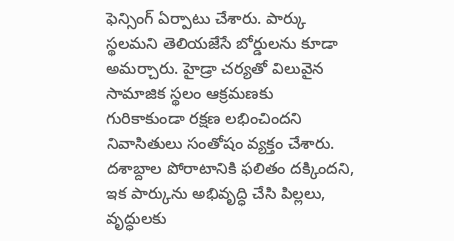ఫెన్సింగ్‌ ఏర్పాటు చేశారు. పార్కు స్థలమని తెలియజేసే బోర్డులను కూడా అమర్చారు. హైడ్రా చర్యతో విలువైన సామాజిక స్థలం ఆక్రమణకు గురికాకుండా రక్షణ లభించిందని నివాసితులు సంతోషం వ్యక్తం చేశారు. దశాబ్దాల పోరాటానికి ఫలితం దక్కిందని, ఇక పార్కును అభివృద్ధి చేసి పిల్లలు, వృద్ధులకు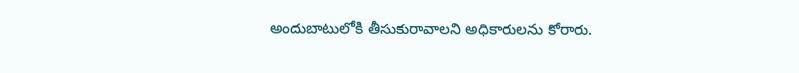అందుబాటులోకి తీసుకురావాలని అధికారులను కోరారు.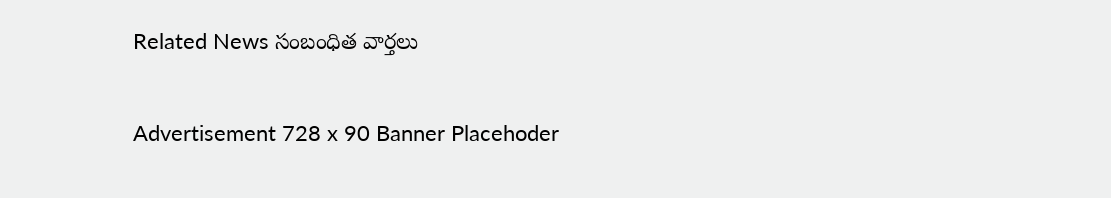Related News సంబంధిత వార్తలు

Advertisement 728 x 90 Banner Placehoder